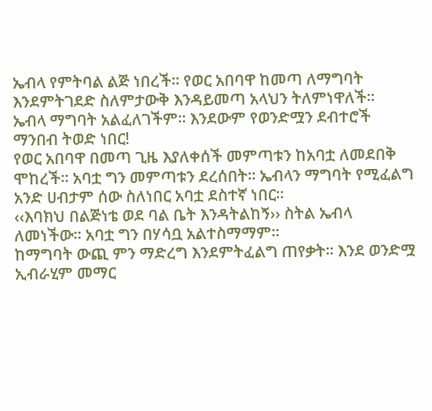ኤብላ የምትባል ልጅ ነበረች። የወር አበባዋ ከመጣ ለማግባት እንደምትገደድ ስለምታውቅ እንዳይመጣ አላህን ትለምነዋለች።
ኤብላ ማግባት አልፈለገችም። እንደውም የወንድሟን ደብተሮች ማንበብ ትወድ ነበር!
የወር አበባዋ በመጣ ጊዜ እያለቀሰች መምጣቱን ከአባቷ ለመደበቅ ሞከረች። አባቷ ግን መምጣቱን ደረሰበት። ኤብላን ማግባት የሚፈልግ አንድ ሀብታም ሰው ስለነበር አባቷ ደስተኛ ነበር።
‹‹እባክህ በልጅነቴ ወደ ባል ቤት እንዳትልከኝ›› ስትል ኤብላ ለመነችው። አባቷ ግን በሃሳቧ አልተስማማም።
ከማግባት ውጪ ምን ማድረግ እንደምትፈልግ ጠየቃት። እንደ ወንድሟ ኢብራሂም መማር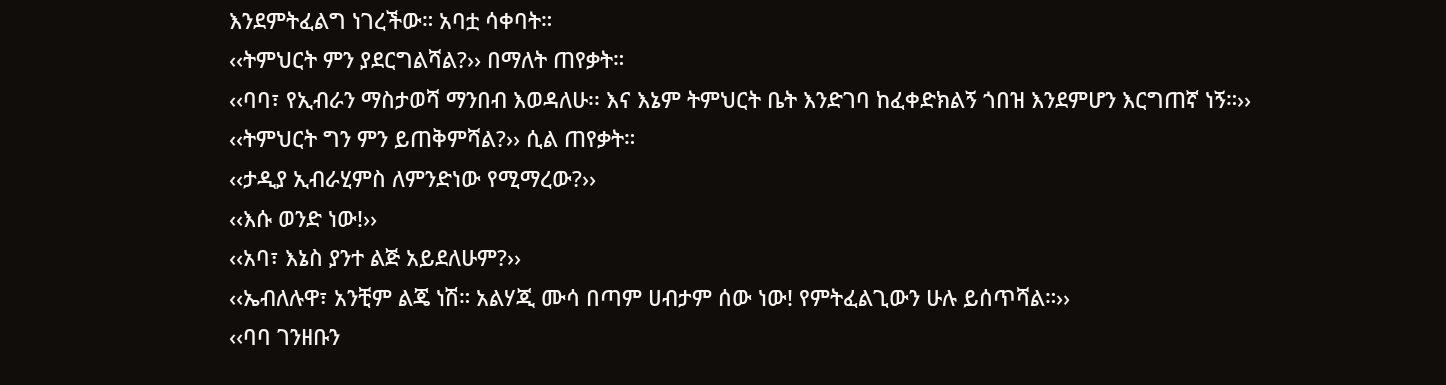እንደምትፈልግ ነገረችው። አባቷ ሳቀባት።
‹‹ትምህርት ምን ያደርግልሻል?›› በማለት ጠየቃት።
‹‹ባባ፣ የኢብራን ማስታወሻ ማንበብ እወዳለሁ፡፡ እና እኔም ትምህርት ቤት እንድገባ ከፈቀድክልኝ ጎበዝ እንደምሆን እርግጠኛ ነኝ።››
‹‹ትምህርት ግን ምን ይጠቅምሻል?›› ሲል ጠየቃት።
‹‹ታዲያ ኢብራሂምስ ለምንድነው የሚማረው?››
‹‹እሱ ወንድ ነው!››
‹‹አባ፣ እኔስ ያንተ ልጅ አይደለሁም?››
‹‹ኤብለሉዋ፣ አንቺም ልጄ ነሽ። አልሃጂ ሙሳ በጣም ሀብታም ሰው ነው! የምትፈልጊውን ሁሉ ይሰጥሻል።››
‹‹ባባ ገንዘቡን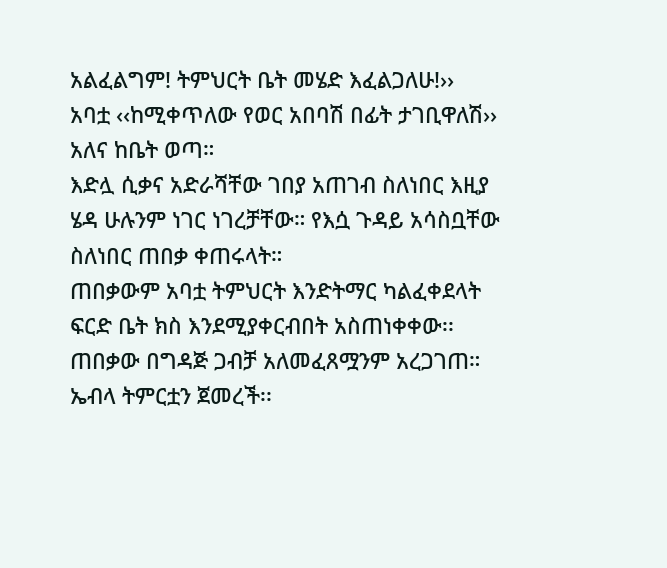አልፈልግም! ትምህርት ቤት መሄድ እፈልጋለሁ!››
አባቷ ‹‹ከሚቀጥለው የወር አበባሽ በፊት ታገቢዋለሽ›› አለና ከቤት ወጣ።
እድሏ ሲቃና አድራሻቸው ገበያ አጠገብ ስለነበር እዚያ ሄዳ ሁሉንም ነገር ነገረቻቸው። የእሷ ጉዳይ አሳስቧቸው ስለነበር ጠበቃ ቀጠሩላት።
ጠበቃውም አባቷ ትምህርት እንድትማር ካልፈቀደላት ፍርድ ቤት ክስ እንደሚያቀርብበት አስጠነቀቀው፡፡
ጠበቃው በግዳጅ ጋብቻ አለመፈጸሟንም አረጋገጠ።
ኤብላ ትምርቷን ጀመረች፡፡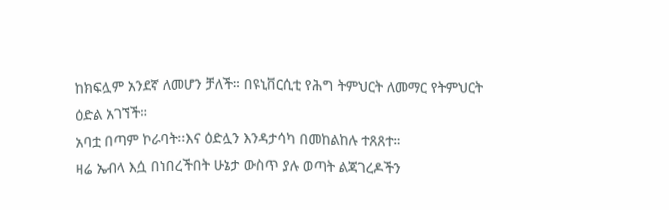ከክፍሏም አንደኛ ለመሆን ቻለች። በዩኒቨርሲቲ የሕግ ትምህርት ለመማር የትምህርት ዕድል አገኘች።
አባቷ በጣም ኮራባት፡፡እና ዕድሏን እንዳታሳካ በመከልከሉ ተጸጸተ።
ዛሬ ኤብላ እሷ በነበረችበት ሁኔታ ውስጥ ያሉ ወጣት ልጃገረዶችን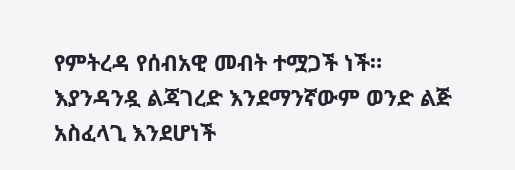የምትረዳ የሰብአዊ መብት ተሟጋች ነች።
እያንዳንዷ ልጃገረድ እንደማንኛውም ወንድ ልጅ አስፈላጊ እንደሆነች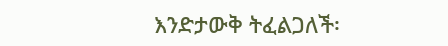እንድታውቅ ትፈልጋለች፡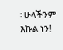፡ ሁላችንም እኩል ነን!